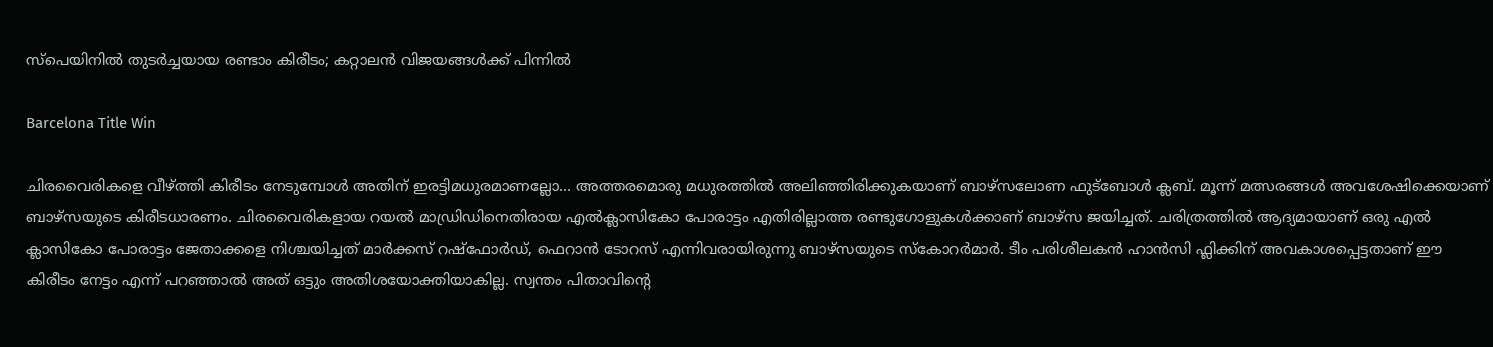സ്പെയിനിൽ തുടർച്ചയായ രണ്ടാം കിരീടം; കറ്റാലൻ വിജയങ്ങൾക്ക് പിന്നിൽ

Barcelona Title Win

ചിരവൈരികളെ വീഴ്ത്തി കിരീടം നേടുമ്പോൾ അതിന് ഇരട്ടിമധുരമാണല്ലോ… അത്തരമൊരു മധുരത്തിൽ അലിഞ്ഞിരിക്കുകയാണ് ബാഴ്സലോണ ഫുട്ബോൾ ക്ലബ്. മൂന്ന് മത്സരങ്ങൾ അവശേഷിക്കെയാണ് ബാഴ്സയുടെ കിരീടധാരണം. ചിരവൈരികളായ റയൽ മാഡ്രിഡിനെതിരായ എൽക്ലാസികോ പോരാട്ടം എതിരില്ലാത്ത രണ്ടുഗോളുകൾക്കാണ് ബാഴ്സ ജയിച്ചത്. ചരിത്രത്തിൽ ആദ്യമായാണ് ഒരു എൽ ക്ലാസികോ പോരാട്ടം ജേതാക്കളെ നിശ്ചയിച്ചത് മാർക്കസ് റഷ്ഫോർഡ്, ഫെറാൻ ടോറസ് എന്നിവരായിരുന്നു ബാഴ്സയുടെ സ്കോറർമാർ. ടീം പരിശീലകൻ ഹാൻസി ഫ്ലിക്കിന് അവകാശപ്പെട്ടതാണ് ഈ കിരീടം നേട്ടം എന്ന് പറഞ്ഞാൽ അത് ഒട്ടും അതിശയോക്തിയാകില്ല. സ്വന്തം പിതാവിന്‍റെ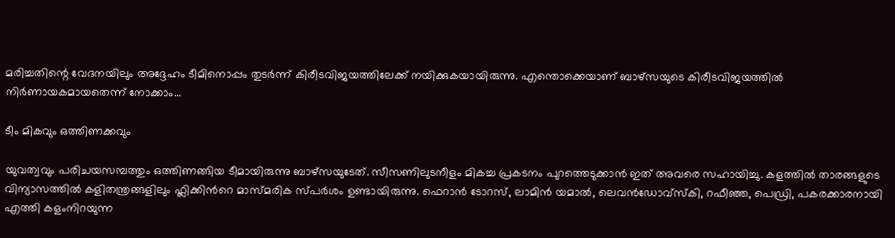മരിച്ചതിന്റെ വേദനയിലും അദ്ദേഹം ടീമിനൊപ്പം തുടർന്ന് കിരീടവിജയത്തിലേക്ക് നയിക്കുകയായിരുന്നു. എന്തൊക്കെയാണ് ബാഴ്സയുടെ കിരീടവിജയത്തിൽ നിർണായകമായതെന്ന് നോക്കാം…

ടീം മികവും ഒത്തിണക്കവും

യുവത്വവും പരിചയസമ്പത്തും ഒത്തിണങ്ങിയ ടീമായിരുന്നു ബാഴ്സയുടേത്. സീസണിലുടനീളം മികച്ച പ്രകടനം പുറത്തെടുക്കാൻ ഇത് അവരെ സഹായിച്ചു. കളത്തിൽ താരങ്ങളുടെ വിന്യാസത്തിൽ കളിതന്ത്രങ്ങളിലും ഫ്ലിക്കിന്‍റെ മാസ്മരിക സ്പർശം ഉണ്ടായിരുന്നു. ഫെറാൻ ടോറസ്, ലാമിൻ യമാൽ, ലെവൻഡോവ്സ്കി, റഫീഞ്ഞ, പെഡ്രി, പകരക്കാരനായി എത്തി കളംനിറയുന്ന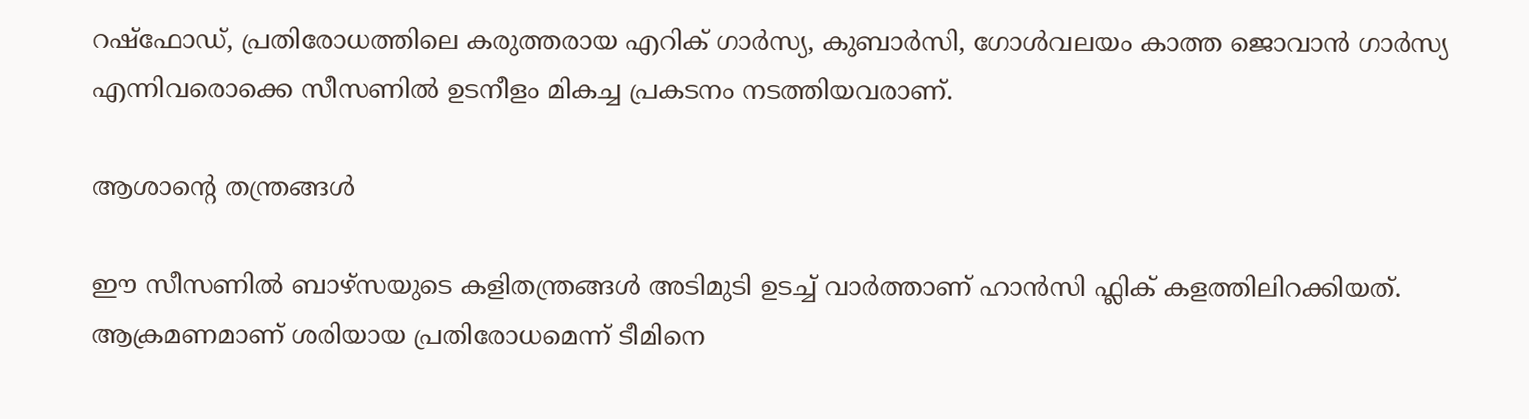റഷ്ഫോഡ്, പ്രതിരോധത്തിലെ കരുത്തരായ എറിക് ഗാർസ്യ, കുബാർസി, ഗോൾവലയം കാത്ത ജൊവാൻ ഗാർസ്യ എന്നിവരൊക്കെ സീസണിൽ ഉടനീളം മികച്ച പ്രകടനം നടത്തിയവരാണ്.

ആശാന്‍റെ തന്ത്രങ്ങൾ

ഈ സീസണിൽ ബാഴ്സയുടെ കളിതന്ത്രങ്ങൾ അടിമുടി ഉടച്ച് വാർത്താണ് ഹാൻസി ഫ്ലിക് കളത്തിലിറക്കിയത്. ആക്രമണമാണ് ശരിയായ പ്രതിരോധമെന്ന് ടീമിനെ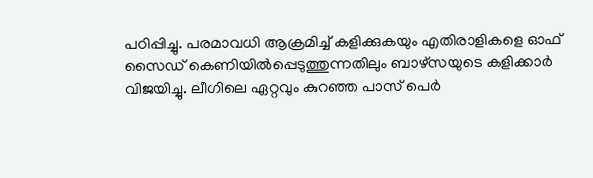പഠിപ്പിച്ചു. പരമാവധി ആക്രമിച്ച് കളിക്കുകയും എതിരാളികളെ ഓഫ് സൈഡ് കെണിയിൽപ്പെടുത്തുന്നതിലും ബാഴ്സയുടെ കളിക്കാർ വിജയിച്ചു. ലീഗിലെ ഏറ്റവും കുറഞ്ഞ പാസ് പെർ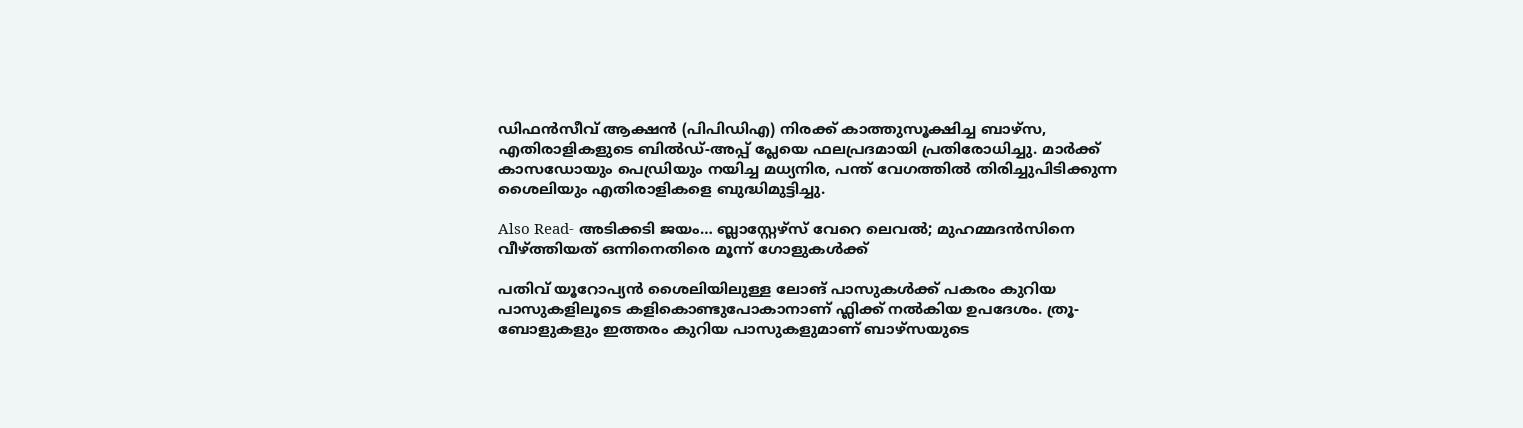ഡിഫൻസീവ് ആക്ഷൻ (പിപിഡിഎ) നിരക്ക് കാത്തുസൂക്ഷിച്ച ബാഴ്സ, എതിരാളികളുടെ ബിൽഡ്-അപ്പ് പ്ലേയെ ഫലപ്രദമായി പ്രതിരോധിച്ചു. മാർക്ക് കാസഡോയും പെഡ്രിയും നയിച്ച മധ്യനിര, പന്ത് വേഗത്തിൽ തിരിച്ചുപിടിക്കുന്ന ശൈലിയും എതിരാളികളെ ബുദ്ധിമുട്ടിച്ചു.

Also Read- അടിക്കടി ജയം… ബ്ലാസ്റ്റേഴ്സ് വേറെ ലെവൽ; മുഹമ്മദൻസിനെ വീഴ്ത്തിയത് ഒന്നിനെതിരെ മൂന്ന് ഗോളുകൾക്ക്

പതിവ് യൂറോപ്യൻ ശൈലിയിലുള്ള ലോങ് പാസുകൾക്ക് പകരം കുറിയ പാസുകളിലൂടെ കളികൊണ്ടുപോകാനാണ് ഫ്ലിക്ക് നൽകിയ ഉപദേശം. ത്രൂ-ബോളുകളും ഇത്തരം കുറിയ പാസുകളുമാണ് ബാഴ്സയുടെ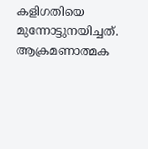കളിഗതിയെ മുന്നോട്ടുനയിച്ചത്. ആക്രമണാത്മക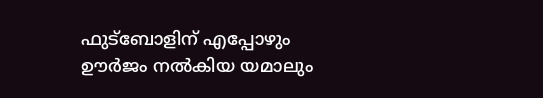ഫുട്ബോളിന് എപ്പോഴും ഊർജം നൽകിയ യമാലും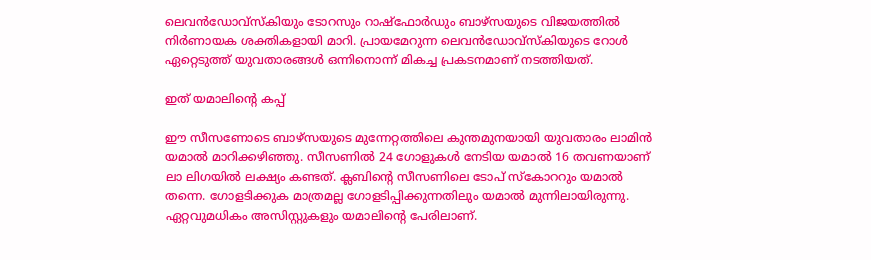ലെവൻഡോവ്സ്കിയും ടോറസും റാഷ്ഫോർഡും ബാഴ്സയുടെ വിജയത്തിൽ നിർണായക ശക്തികളായി മാറി. പ്രായമേറുന്ന ലെവൻഡോവ്സ്കിയുടെ റോൾ ഏറ്റെടുത്ത് യുവതാരങ്ങൾ ഒന്നിനൊന്ന് മികച്ച പ്രകടനമാണ് നടത്തിയത്.

ഇത് യമാലിന്‍റെ കപ്പ്

ഈ സീസണോടെ ബാഴ്സയുടെ മുന്നേറ്റത്തിലെ കുന്തമുനയായി യുവതാരം ലാമിൻ യമാൽ മാറിക്കഴിഞ്ഞു. സീസണിൽ 24 ഗോളുകൾ നേടിയ യമാൽ 16 തവണയാണ് ലാ ലിഗയിൽ ലക്ഷ്യം കണ്ടത്. ക്ലബിന്‍റെ സീസണിലെ ടോപ് സ്കോററും യമാൽ തന്നെ. ഗോളടിക്കുക മാത്രമല്ല ഗോളടിപ്പിക്കുന്നതിലും യമാൽ മുന്നിലായിരുന്നു. ഏറ്റവുമധികം അസിസ്റ്റുകളും യമാലിന്‍റെ പേരിലാണ്.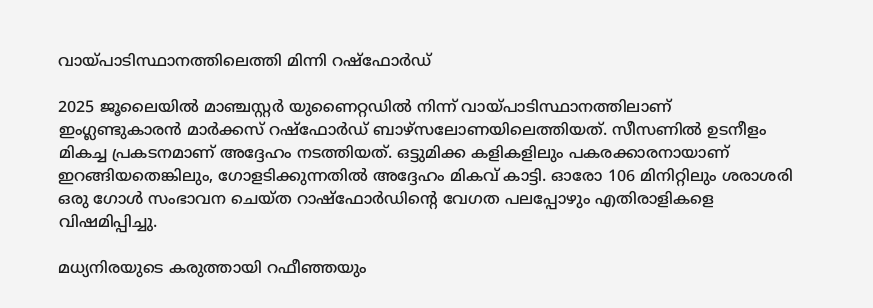വായ്പാടിസ്ഥാനത്തിലെത്തി മിന്നി റഷ്ഫോർഡ്

2025 ജൂലൈയിൽ മാഞ്ചസ്റ്റർ യുണൈറ്റഡിൽ നിന്ന് വായ്പാടിസ്ഥാനത്തിലാണ് ഇംഗ്ലണ്ടുകാരൻ മാർക്കസ് റഷ്ഫോർഡ് ബാഴ്സലോണയിലെത്തിയത്. സീസണിൽ ഉടനീളം മികച്ച പ്രകടനമാണ് അദ്ദേഹം നടത്തിയത്. ഒട്ടുമിക്ക കളികളിലും പകരക്കാരനായാണ് ഇറങ്ങിയതെങ്കിലും, ഗോളടിക്കുന്നതിൽ അദ്ദേഹം മികവ് കാട്ടി. ഓരോ 106 മിനിറ്റിലും ശരാശരി ഒരു ഗോൾ സംഭാവന ചെയ്ത റാഷ്‌ഫോർഡിന്റെ വേഗത പലപ്പോഴും എതിരാളികളെ വിഷമിപ്പിച്ചു.

മധ്യനിരയുടെ കരുത്തായി റഫീഞ്ഞയും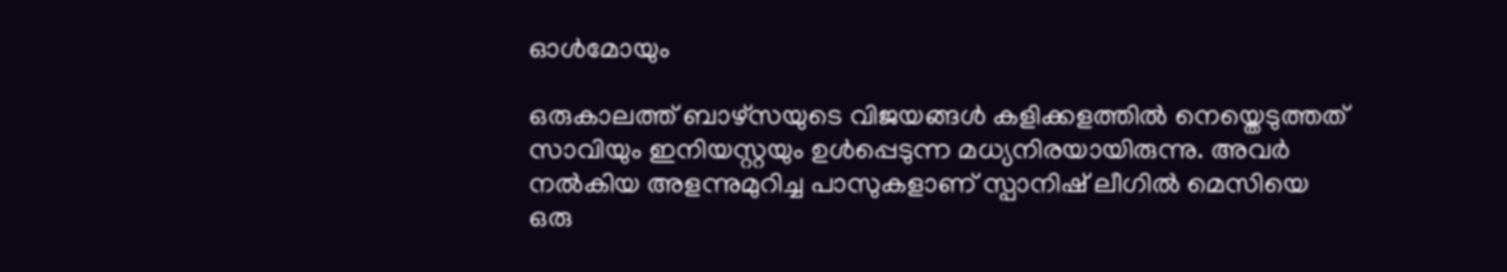ഓൾമോയും

ഒരുകാലത്ത് ബാഴ്സയുടെ വിജയങ്ങൾ കളിക്കളത്തിൽ നെയ്തെടുത്തത് സാവിയും ഇനിയസ്റ്റയും ഉൾപ്പെടുന്ന മധ്യനിരയായിരുന്നു. അവർ നൽകിയ അളന്നുമുറിച്ച പാസുകളാണ് സ്പാനിഷ് ലീഗിൽ മെസിയെ ഒരു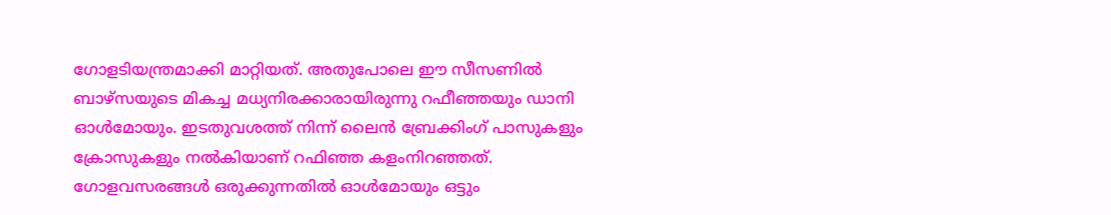ഗോളടിയന്ത്രമാക്കി മാറ്റിയത്. അതുപോലെ ഈ സീസണിൽ ബാഴ്സയുടെ മികച്ച മധ്യനിരക്കാരായിരുന്നു റഫീഞ്ഞയും ഡാനി ഓൾമോയും. ഇടതുവശത്ത് നിന്ന് ലൈൻ ബ്രേക്കിംഗ് പാസുകളും ക്രോസുകളും നൽകിയാണ് റഫിഞ്ഞ കളംനിറഞ്ഞത്. ഗോളവസരങ്ങൾ ഒരുക്കുന്നതിൽ ഓൾമോയും ഒട്ടും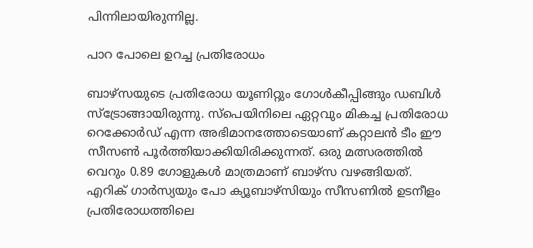പിന്നിലായിരുന്നില്ല.

പാറ പോലെ ഉറച്ച പ്രതിരോധം

ബാഴ്സയുടെ പ്രതിരോധ യൂണിറ്റും ഗോൾകീപ്പിങ്ങും ഡബിൾ സ്ട്രോങ്ങായിരുന്നു. സ്‌പെയിനിലെ ഏറ്റവും മികച്ച പ്രതിരോധ റെക്കോർഡ് എന്ന അഭിമാനത്തോടെയാണ് കറ്റാലൻ ടീം ഈ സീസൺ പൂർത്തിയാക്കിയിരിക്കുന്നത്. ഒരു മത്സരത്തിൽ വെറും 0.89 ഗോളുകൾ മാത്രമാണ് ബാഴ്സ വഴങ്ങിയത്. എറിക് ഗാർസ്യയും പോ ക്യൂബാഴ്‌സിയും സീസണിൽ ഉടനീളം പ്രതിരോധത്തിലെ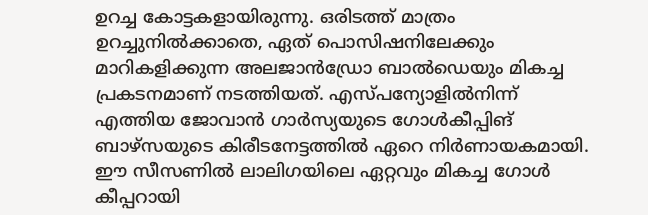ഉറച്ച കോട്ടകളായിരുന്നു. ഒരിടത്ത് മാത്രം ഉറച്ചുനിൽക്കാതെ, ഏത് പൊസിഷനിലേക്കും മാറികളിക്കുന്ന അലജാൻഡ്രോ ബാൽഡെയും മികച്ച പ്രകടനമാണ് നടത്തിയത്. എസ്പന്യോളിൽനിന്ന് എത്തിയ ജോവാൻ ഗാർസ്യയുടെ ഗോൾകീപ്പിങ് ബാഴ്സയുടെ കിരീടനേട്ടത്തിൽ ഏറെ നിർണായകമായി. ഈ സീസണിൽ ലാലിഗയിലെ ഏറ്റവും മികച്ച ഗോൾ കീപ്പറായി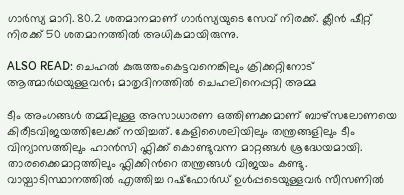ഗാർസ്യ മാറി. 80.2 ശതമാനമാണ് ഗാർസ്യയുടെ സേവ് നിരക്ക്. ക്ലീൻ ഷീറ്റ് നിരക്ക് 50 ശതമാനത്തിൽ അധികമായിരുന്നു.

ALSO READ: ചെഹല്‍ കുരുത്തംകെട്ടവനെങ്കിലും ക്രിക്കറ്റിനോട് ആത്മാര്‍ഥയുള്ളവന്‍; മാതൃദിനത്തില്‍ ചെഹലിനെപ്പറ്റി അമ്മ

ടീം അംഗങ്ങൾ തമ്മിലുള്ള അസാധാരണ ഒത്തിണക്കമാണ് ബാഴ്സലോണയെ കിരീടവിജയത്തിലേക്ക് നയിച്ചത്. കേളിശൈലിയിലും തന്ത്രങ്ങളിലും ടീം വിന്യാസത്തിലും ഹാൻസി ഫ്ലിക്ക് കൊണ്ടുവന്ന മാറ്റങ്ങൾ ശ്രദ്ധേയമായി. താരക്കൈമാറ്റത്തിലും ഫ്ലിക്കിന്‍റെ തന്ത്രങ്ങൾ വിജയം കണ്ടു. വായ്പാടിസ്ഥാനത്തിൽ എത്തിച്ച റഷ്ഫോർഡ് ഉൾപ്പടെയുള്ളവർ സീസണിൽ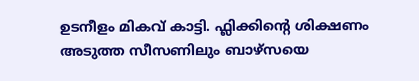ഉടനീളം മികവ് കാട്ടി. ഫ്ലിക്കിന്‍റെ ശിക്ഷണം അടുത്ത സീസണിലും ബാഴ്സയെ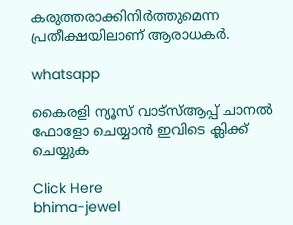കരുത്തരാക്കിനിർത്തുമെന്ന പ്രതീക്ഷയിലാണ് ആരാധകർ.

whatsapp

കൈരളി ന്യൂസ് വാട്‌സ്ആപ്പ് ചാനല്‍ ഫോളോ ചെയ്യാന്‍ ഇവിടെ ക്ലിക്ക് ചെയ്യുക

Click Here
bhima-jewel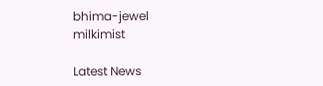bhima-jewel
milkimist

Latest News